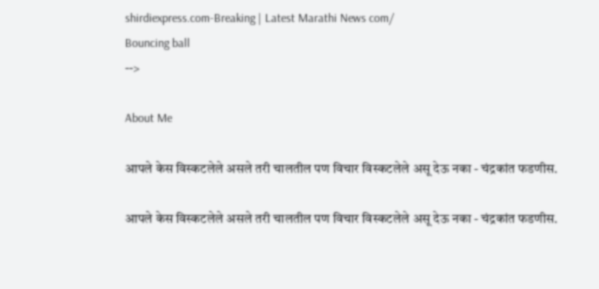shirdiexpress.com-Breaking | Latest Marathi News com/
Bouncing ball
-->

About Me

आपले केस विस्कटलेले असले तरी चालतील पण विचार विस्कटलेले असू देऊ नका - चंद्रकांत फडणीस.

आपले केस विस्कटलेले असले तरी चालतील पण विचार विस्कटलेले असू देऊ नका - चंद्रकांत फडणीस.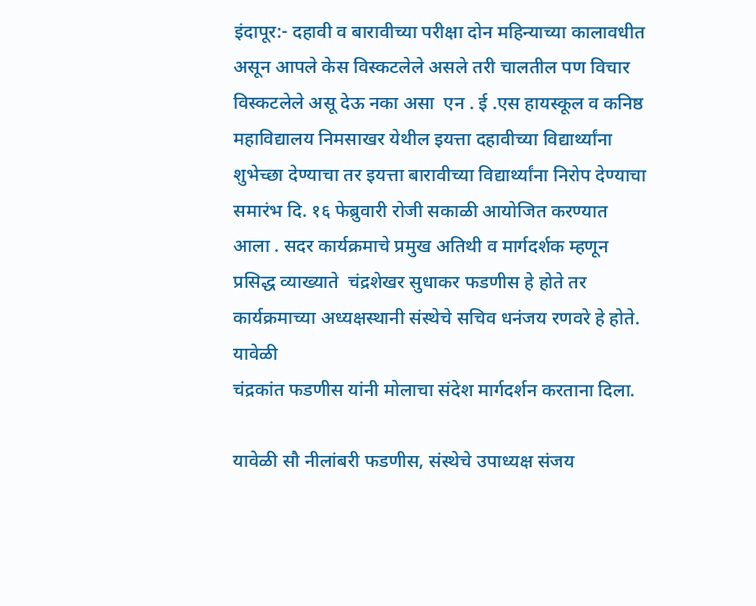इंदापूर:- दहावी व बारावीच्या परीक्षा दोन महिन्याच्या कालावधीत असून आपले केस विस्कटलेले असले तरी चालतील पण विचार विस्कटलेले असू देऊ नका असा  एन . ई .एस हायस्कूल व कनिष्ठ महाविद्यालय निमसाखर येथील इयत्ता दहावीच्या विद्यार्थ्यांना शुभेच्छा देण्याचा तर इयत्ता बारावीच्या विद्यार्थ्यांना निरोप देण्याचा समारंभ दि. १६ फेब्रुवारी रोजी सकाळी आयोजित करण्यात आला . सदर कार्यक्रमाचे प्रमुख अतिथी व मार्गदर्शक म्हणून प्रसिद्ध व्याख्याते  चंद्रशेखर सुधाकर फडणीस हे होते तर कार्यक्रमाच्या अध्यक्षस्थानी संस्थेचे सचिव धनंजय रणवरे हे होते. यावेळी
चंद्रकांत फडणीस यांनी मोलाचा संदेश मार्गदर्शन करताना दिला.

यावेळी सौ नीलांबरी फडणीस, संस्थेचे उपाध्यक्ष संजय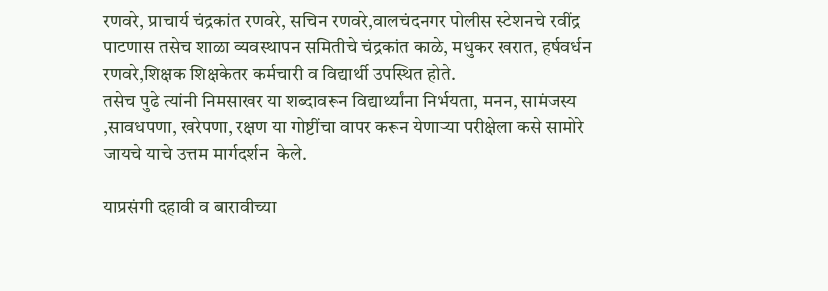रणवरे, प्राचार्य चंद्रकांत रणवरे, सचिन रणवरे,वालचंदनगर पोलीस स्टेशनचे रवींद्र पाटणास तसेच शाळा व्यवस्थापन समितीचे चंद्रकांत काळे, मधुकर खरात, हर्षवर्धन रणवरे,शिक्षक शिक्षकेतर कर्मचारी व विद्यार्थी उपस्थित होते.
तसेच पुढे त्यांनी निमसाखर या शब्दावरून विद्यार्थ्यांना निर्भयता, मनन, सामंजस्य ,सावधपणा, खरेपणा, रक्षण या गोष्टींचा वापर करून येणाऱ्या परीक्षेला कसे सामोरे जायचे याचे उत्तम मार्गदर्शन  केले.

याप्रसंगी दहावी व बारावीच्या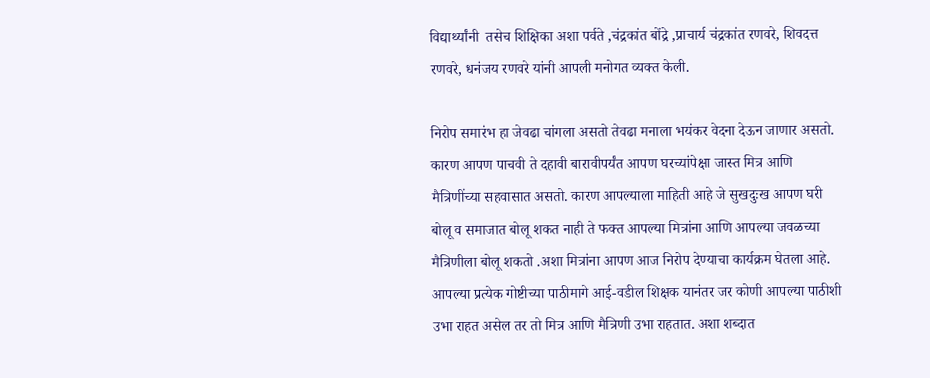विद्यार्थ्यांनी  तसेच शिक्षिका अशा पर्वते ,चंद्रकांत बोंद्रे ,प्राचार्य चंद्रकांत रणवरे, शिवदत्त रणवरे, धनंजय रणवरे यांनी आपली मनोगत व्यक्त केली.

निरोप समारंभ हा जेवढा चांगला असतो तेवढा मनाला भयंकर वेदना देऊन जाणार असतो. कारण आपण पाचवी ते दहावी बारावीपर्यंत आपण घरच्यांपेक्षा जास्त मित्र आणि मैत्रिणींच्या सहवासात असतो. कारण आपल्याला माहिती आहे जे सुखदुःख आपण घरी बोलू व समाजात बोलू शकत नाही ते फक्त आपल्या मित्रांना आणि आपल्या जवळच्या मैत्रिणीला बोलू शकतो .अशा मित्रांना आपण आज निरोप देण्याचा कार्यक्रम घेतला आहे. आपल्या प्रत्येक गोष्टीच्या पाठीमागे आई-वडील शिक्षक यानंतर जर कोणी आपल्या पाठीशी उभा राहत असेल तर तो मित्र आणि मैत्रिणी उभा राहतात. अशा शब्दात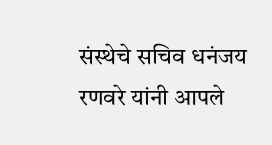संस्थेचे सचिव धनंजय रणवरे यांनी आपले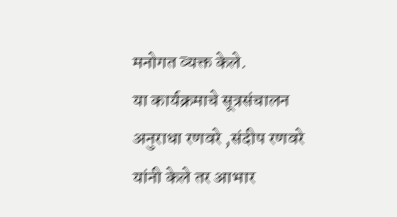मनोगत व्यक्त केले.
या कार्यक्रमाचे सूत्रसंचालन अनुराधा रणवरे ,संदीप रणवरे यांनी केले तर आभार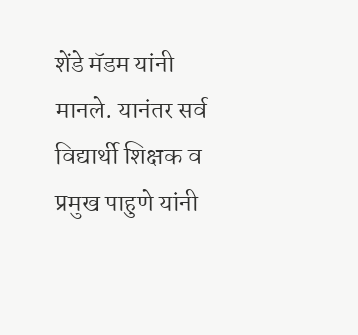शेंडे मॅडम यांनी मानले. यानंतर सर्व विद्यार्थी शिक्षक व प्रमुख पाहुणे यांनी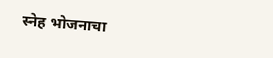स्नेह भोजनाचा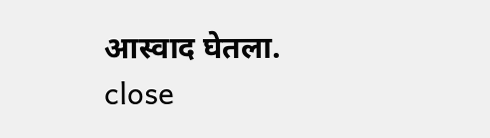आस्वाद घेतला.
close